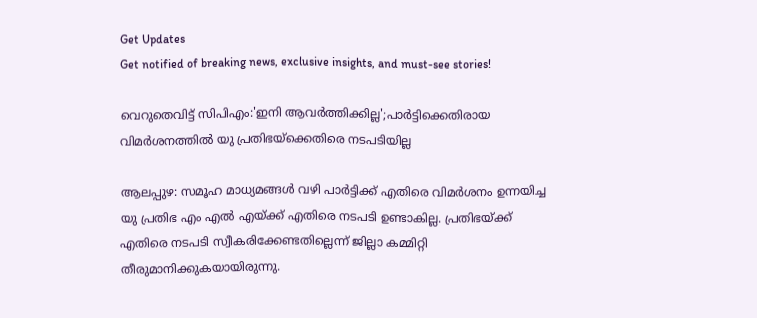Get Updates
Get notified of breaking news, exclusive insights, and must-see stories!

വെറുതെവിട്ട് സിപിഎം:'ഇനി ആവർത്തിക്കില്ല';പാർട്ടിക്കെതിരായ വിമർശനത്തിൽ യു പ്രതിഭയ്ക്കെതിരെ നടപടിയില്ല

ആലപ്പുഴ: സമൂഹ മാധ്യമങ്ങൾ വഴി പാർട്ടിക്ക് എതിരെ വിമർശനം ഉന്നയിച്ച യു പ്രതിഭ എം എൽ എയ്ക്ക് എതിരെ നടപടി ഉണ്ടാകില്ല. പ്രതിഭയ്ക്ക് എതിരെ നടപടി സ്വീകരിക്കേണ്ടതില്ലെന്ന് ജില്ലാ കമ്മിറ്റി തീരുമാനിക്കുകയായിരുന്നു.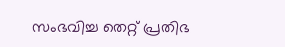സംഭവിച്ച തെറ്റ് പ്രതിഭ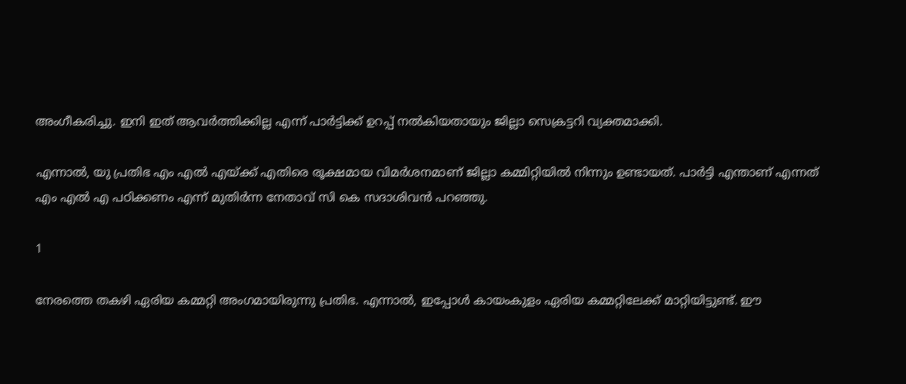അംഗീകരിച്ചു. ഇനി ഇത് ആവർത്തിക്കില്ല എന്ന് പാർട്ടിക്ക് ഉറപ്പ് നൽകിയതായും ജില്ലാ സെക്രട്ടറി വ്യക്തമാക്കി.

എന്നാൽ, യു പ്രതിഭ എം എൽ എയ്ക്ക് എതിരെ രൂക്ഷമായ വിമർശനമാണ് ജില്ലാ കമ്മിറ്റിയിൽ നിന്നും ഉണ്ടായത്. പാർട്ടി എന്താണ് എന്നത് എം എൽ എ പഠിക്കണം എന്ന് മുതിർന്ന നേതാവ് സി കെ സദാശിവൻ പറഞ്ഞു.

1

നേരത്തെ തകഴി ഏരിയ കമ്മറ്റി അംഗമായിരുന്നു പ്രതിഭ. എന്നാൽ, ഇപ്പോൾ കായംകുളം ഏരിയ കമ്മറ്റിലേക്ക് മാറ്റിയിട്ടുണ്ട്. ഈ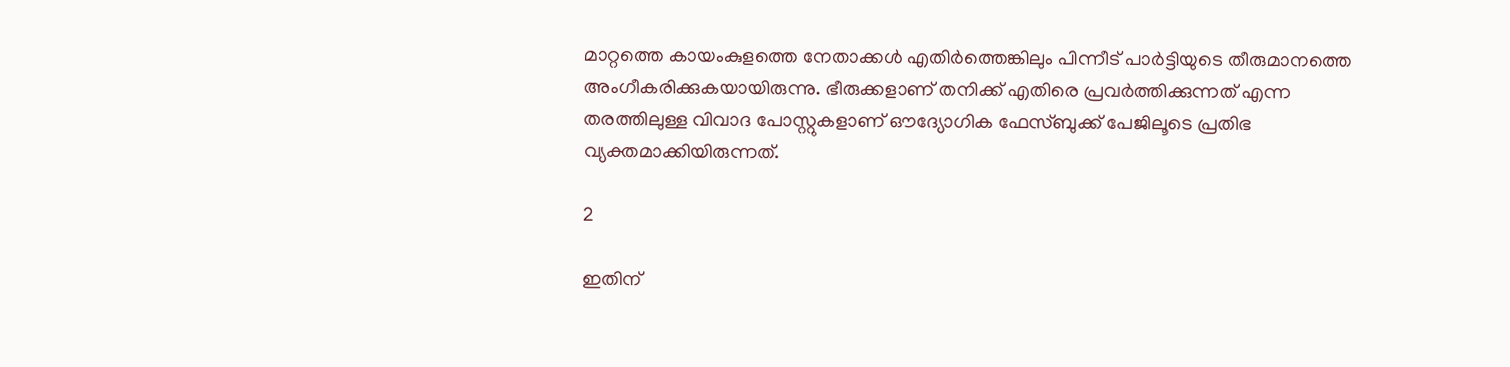മാറ്റത്തെ കായംകുളത്തെ നേതാക്കൾ എതിർത്തെങ്കിലും പിന്നീട് പാർട്ടിയുടെ തീരുമാനത്തെ അംഗീകരിക്കുകയായിരുന്നു. ഭീരുക്കളാണ് തനിക്ക് എതിരെ പ്രവർത്തിക്കുന്നത് എന്ന തരത്തിലുള്ള വിവാദ പോസ്റ്റുകളാണ് ഔദ്യോഗിക ഫേസ്ബുക്ക് പേജിലൂടെ പ്രതിഭ വ്യക്തമാക്കിയിരുന്നത്.

2

ഇതിന്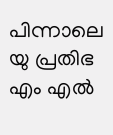പിന്നാലെ യു പ്രതിഭ എം എൽ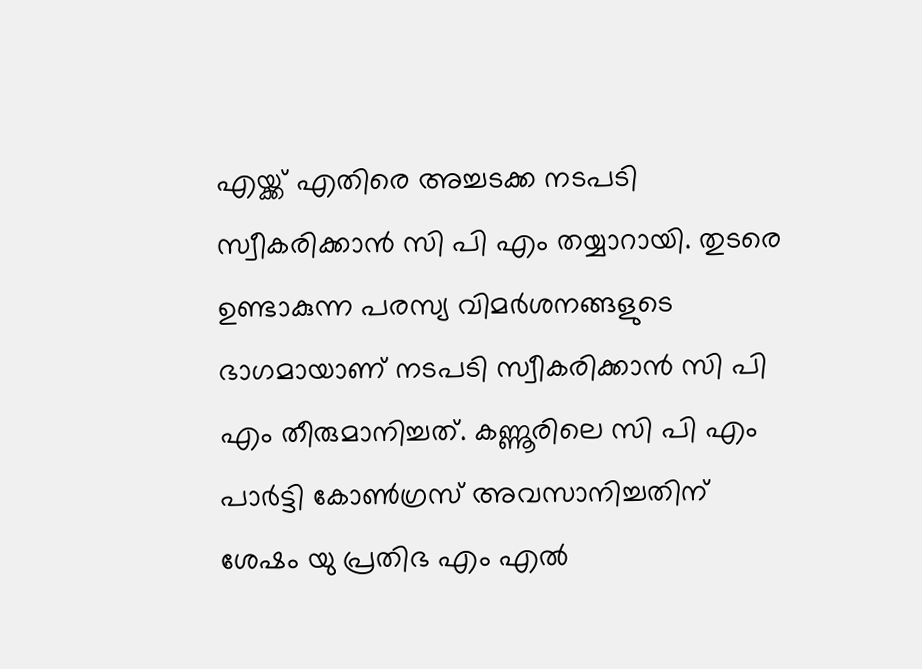എയ്ക്ക് എതിരെ അച്ചടക്ക നടപടി സ്വീകരിക്കാൻ സി പി എം തയ്യാറായി. തുടരെ ഉണ്ടാകുന്ന പരസ്യ വിമർശനങ്ങളുടെ ഭാഗമായാണ് നടപടി സ്വീകരിക്കാൻ സി പി എം തീരുമാനിച്ചത്. കണ്ണൂരിലെ സി പി എം പാർട്ടി കോൺഗ്രസ് അവസാനിച്ചതിന് ശേഷം യു പ്രതിഭ എം എൽ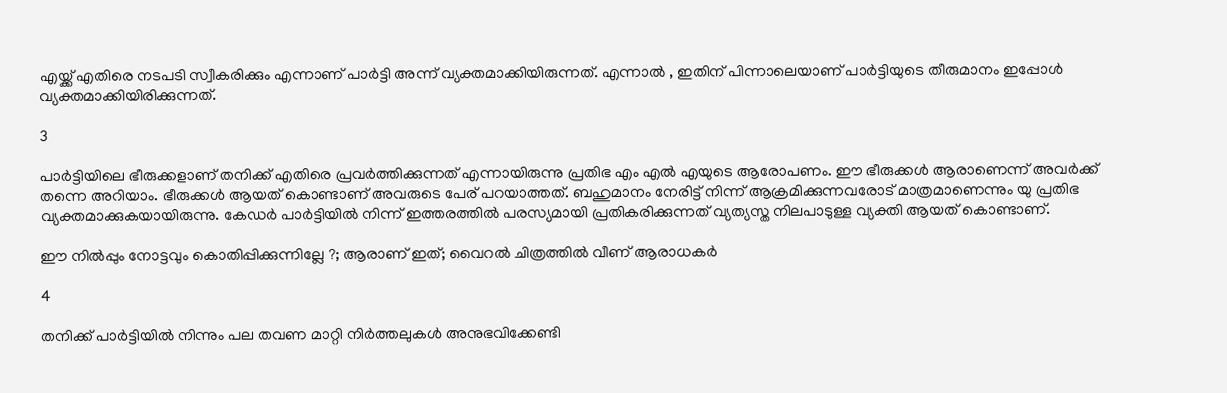എയ്ക്ക് എതിരെ നടപടി സ്വീകരിക്കും എന്നാണ് പാർട്ടി അന്ന് വ്യക്തമാക്കിയിരുന്നത്. എന്നാൽ , ഇതിന് പിന്നാലെയാണ് പാർട്ടിയുടെ തീരുമാനം ഇപ്പോൾ വ്യക്തമാക്കിയിരിക്കുന്നത്.

3

പാര്‍ട്ടിയിലെ ഭീരുക്കളാണ് തനിക്ക് എതിരെ പ്രവര്‍ത്തിക്കുന്നത് എന്നായിരുന്നു പ്രതിഭ എം എൽ എയുടെ ആരോപണം. ഈ ഭീരുക്കൾ ആരാണെന്ന് അവർക്ക് തന്നെ അറിയാം. ഭീരുക്കൾ ആയത് കൊണ്ടാണ് അവരുടെ പേര് പറയാത്തത്. ബഹുമാനം നേരിട്ട് നിന്ന് ആക്രമിക്കുന്നവരോട് മാത്രമാണെന്നും യു പ്രതിഭ വ്യക്തമാക്കുകയായിരുന്നു. കേഡർ പാർട്ടിയിൽ നിന്ന് ഇത്തരത്തിൽ പരസ്യമായി പ്രതികരിക്കുന്നത് വ്യത്യസ്ത നിലപാടുള്ള വ്യക്തി ആയത് കൊണ്ടാണ്.

ഈ നിൽപ്പും നോട്ടവും കൊതിപ്പിക്കുന്നില്ലേ ?; ആരാണ് ഇത്; വൈറൽ ചിത്രത്തിൽ വീണ് ആരാധകർ

4

തനിക്ക് പാർട്ടിയിൽ നിന്നും പല തവണ മാറ്റി നിർത്തലുകൾ അനുഭവിക്കേണ്ടി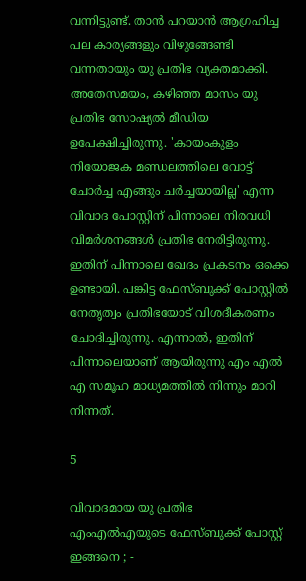വന്നിട്ടുണ്ട്. താൻ പറയാൻ ആഗ്രഹിച്ച പല കാര്യങ്ങളും വിഴുങ്ങേണ്ടി വന്നതായും യു പ്രതിഭ വ്യക്തമാക്കി. അതേസമയം, കഴിഞ്ഞ മാസം യു പ്രതിഭ സോഷ്യൽ മീഡിയ ഉപേക്ഷിച്ചിരുന്നു. 'കായംകുളം നിയോജക മണ്ഡലത്തിലെ വോട്ട് ചോര്‍ച്ച എങ്ങും ചര്‍ച്ചയായില്ല' എന്ന വിവാദ പോസ്റ്റിന് പിന്നാലെ നിരവധി വിമർശനങ്ങൾ പ്രതിഭ നേരിട്ടിരുന്നു. ഇതിന് പിന്നാലെ ഖേദം പ്രകടനം ഒക്കെ ഉണ്ടായി. പങ്കിട്ട ഫേസ്ബുക്ക് പോസ്റ്റില്‍ നേതൃത്വം പ്രതിഭയോട് വിശദീകരണം ചോദിച്ചിരുന്നു. എന്നാൽ, ഇതിന് പിന്നാലെയാണ് ആയിരുന്നു എം എൽ എ സമൂഹ മാധ്യമത്തിൽ നിന്നും മാറി നിന്നത്.

5

വിവാദമായ യു പ്രതിഭ എംഎല്‍എയുടെ ഫേസ്ബുക്ക് പോസ്റ്റ് ഇങ്ങനെ ; -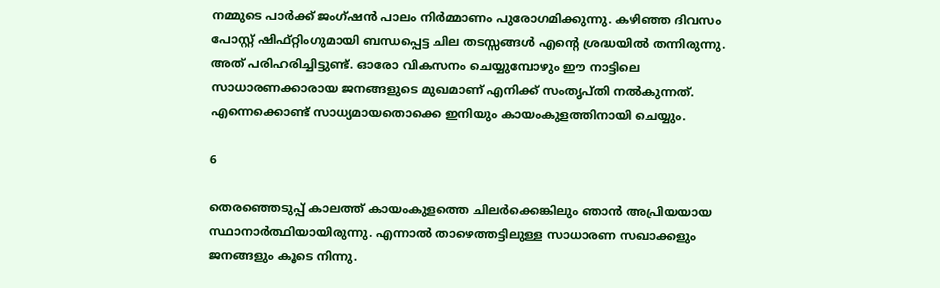നമ്മുടെ പാർക്ക് ജംഗ്ഷൻ പാലം നിർമ്മാണം പുരോഗമിക്കുന്നു. കഴിഞ്ഞ ദിവസം പോസ്റ്റ് ഷിഫ്റ്റിംഗുമായി ബന്ധപ്പെട്ട ചില തടസ്സങ്ങൾ എന്റെ ശ്രദ്ധയിൽ തന്നിരുന്നു. അത് പരിഹരിച്ചിട്ടുണ്ട്. ഓരോ വികസനം ചെയ്യുമ്പോഴും ഈ നാട്ടിലെ സാധാരണക്കാരായ ജനങ്ങളുടെ മുഖമാണ് എനിക്ക് സംതൃപ്തി നൽകുന്നത്. എന്നെക്കൊണ്ട് സാധ്യമായതൊക്കെ ഇനിയും കായംകുളത്തിനായി ചെയ്യും.

6

തെരഞ്ഞെടുപ്പ് കാലത്ത് കായംകുളത്തെ ചിലർക്കെങ്കിലും ഞാൻ അപ്രിയയായ സ്ഥാനാർത്ഥിയായിരുന്നു. എന്നാൽ താഴെത്തട്ടിലുള്ള സാധാരണ സഖാക്കളും ജനങ്ങളും കൂടെ നിന്നു.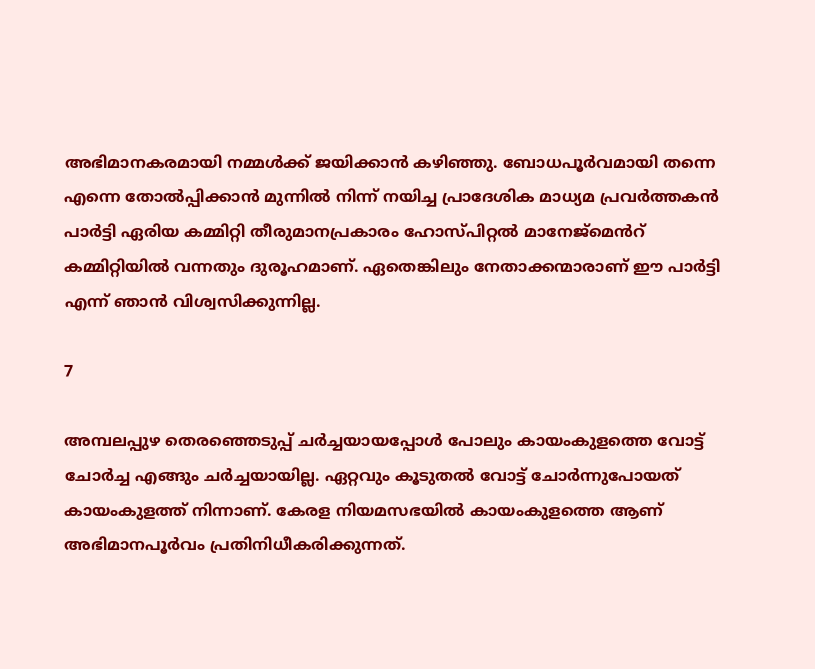അഭിമാനകരമായി നമ്മൾക്ക് ജയിക്കാൻ കഴിഞ്ഞു. ബോധപൂർവമായി തന്നെ എന്നെ തോൽപ്പിക്കാൻ മുന്നിൽ നിന്ന് നയിച്ച പ്രാദേശിക മാധ്യമ പ്രവർത്തകൻ പാർട്ടി ഏരിയ കമ്മിറ്റി തീരുമാനപ്രകാരം ഹോസ്പിറ്റൽ മാനേജ്മെൻറ് കമ്മിറ്റിയിൽ വന്നതും ദുരൂഹമാണ്. ഏതെങ്കിലും നേതാക്കന്മാരാണ് ഈ പാർട്ടി എന്ന് ഞാൻ വിശ്വസിക്കുന്നില്ല.

7

അമ്പലപ്പുഴ തെരഞ്ഞെടുപ്പ് ചർച്ചയായപ്പോൾ പോലും കായംകുളത്തെ വോട്ട് ചോർച്ച എങ്ങും ചർച്ചയായില്ല. ഏറ്റവും കൂടുതൽ വോട്ട് ചോർന്നുപോയത് കായംകുളത്ത് നിന്നാണ്. കേരള നിയമസഭയിൽ കായംകുളത്തെ ആണ് അഭിമാനപൂർവം പ്രതിനിധീകരിക്കുന്നത്.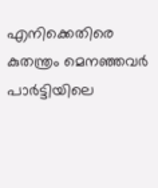എനിക്കെതിരെ കുതന്ത്രം മെനഞ്ഞവർ പാർട്ടിയിലെ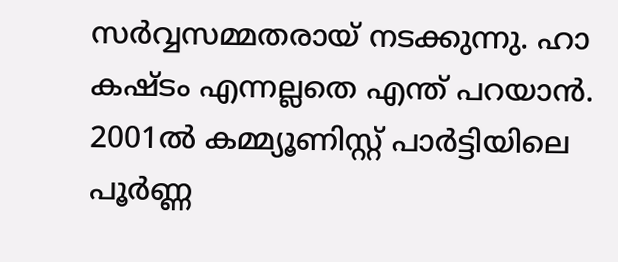സർവ്വസമ്മതരായ് നടക്കുന്നു. ഹാ കഷ്ടം എന്നല്ലതെ എന്ത് പറയാൻ. 2001ൽ കമ്മ്യൂണിസ്റ്റ് പാർട്ടിയിലെ പൂർണ്ണ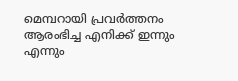മെമ്പറായി പ്രവർത്തനം ആരംഭിച്ച എനിക്ക് ഇന്നും എന്നും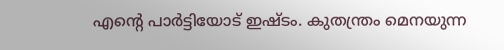എന്റെ പാർട്ടിയോട് ഇഷ്ടം. കുതന്ത്രം മെനയുന്ന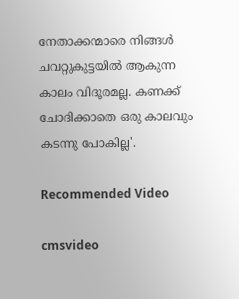നേതാക്കന്മാരെ നിങ്ങൾ ചവറ്റുകുട്ടയിൽ ആകുന്ന കാലം വിദൂരമല്ല. കണക്ക് ചോദിക്കാതെ ഒരു കാലവും കടന്നു പോകില്ല'.

Recommended Video

cmsvideo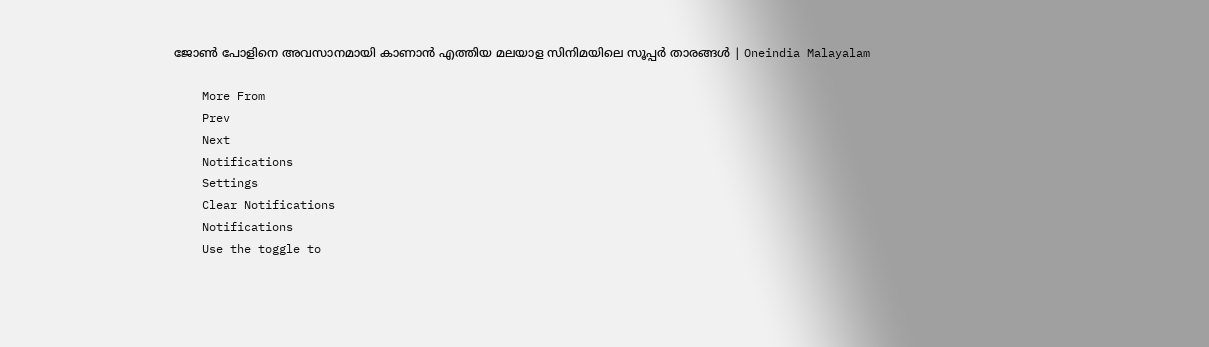ജോൺ പോളിനെ അവസാനമായി കാണാൻ എത്തിയ മലയാള സിനിമയിലെ സൂപ്പർ താരങ്ങൾ | Oneindia Malayalam

    More From
    Prev
    Next
    Notifications
    Settings
    Clear Notifications
    Notifications
    Use the toggle to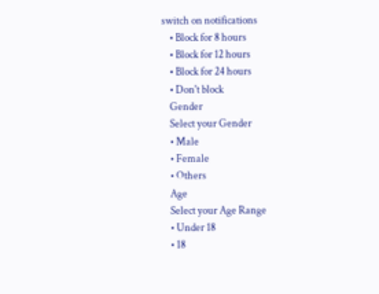switch on notifications
    • Block for 8 hours
    • Block for 12 hours
    • Block for 24 hours
    • Don't block
    Gender
    Select your Gender
    • Male
    • Female
    • Others
    Age
    Select your Age Range
    • Under 18
    • 18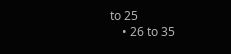to 25
    • 26 to 35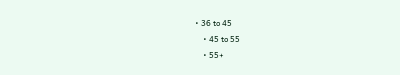• 36 to 45
    • 45 to 55
    • 55+